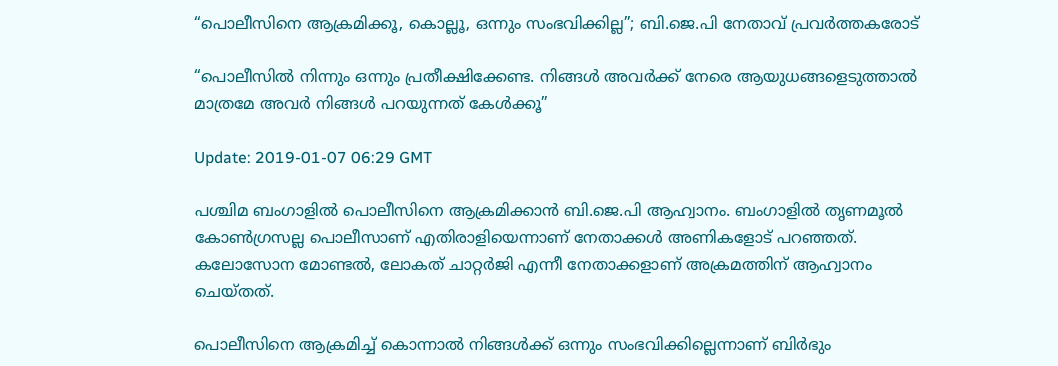“പൊലീസിനെ ആക്രമിക്കൂ, കൊല്ലൂ, ഒന്നും സംഭവിക്കില്ല”; ബി.ജെ.പി നേതാവ് പ്രവര്‍ത്തകരോട്

“പൊലീസില്‍ നിന്നും ഒന്നും പ്രതീക്ഷിക്കേണ്ട. നിങ്ങള്‍ അവര്‍ക്ക് നേരെ ആയുധങ്ങളെടുത്താല്‍ മാത്രമേ അവര്‍ നിങ്ങള്‍ പറയുന്നത് കേള്‍ക്കൂ”

Update: 2019-01-07 06:29 GMT

പശ്ചിമ ബംഗാളില്‍ പൊലീസിനെ ആക്രമിക്കാന്‍ ബി.ജെ.പി ആഹ്വാനം. ബംഗാളില്‍ തൃണമൂല്‍ കോണ്‍ഗ്രസല്ല പൊലീസാണ് എതിരാളിയെന്നാണ് നേതാക്കള്‍ അണികളോട് പറഞ്ഞത്. കലോസോന മോണ്ടല്‍, ലോകത് ചാറ്റര്‍ജി എന്നീ നേതാക്കളാണ് അക്രമത്തിന് ആഹ്വാനം ചെയ്തത്.

പൊലീസിനെ ആക്രമിച്ച് കൊന്നാല്‍ നിങ്ങള്‍ക്ക് ഒന്നും സംഭവിക്കില്ലെന്നാണ് ബിര്‍ഭും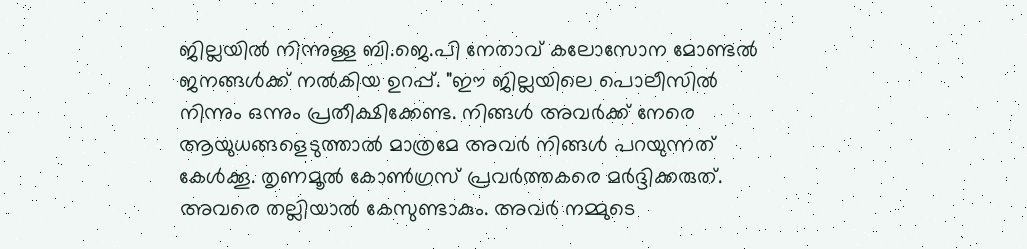ജില്ലയില്‍ നിന്നുള്ള ബി.ജെ.പി നേതാവ് കലോസോന മോണ്ടല്‍ ജനങ്ങള്‍ക്ക് നല്‍കിയ ഉറപ്പ്. "ഈ ജില്ലയിലെ പൊലീസില്‍ നിന്നും ഒന്നും പ്രതീക്ഷിക്കേണ്ട. നിങ്ങള്‍ അവര്‍ക്ക് നേരെ ആയുധങ്ങളെടുത്താല്‍ മാത്രമേ അവര്‍ നിങ്ങള്‍ പറയുന്നത് കേള്‍ക്കൂ. തൃണമൂല്‍ കോണ്‍ഗ്രസ് പ്രവര്‍ത്തകരെ മര്‍ദ്ദിക്കരുത്. അവരെ തല്ലിയാല്‍ കേസുണ്ടാകും. അവര്‍ നമ്മുടെ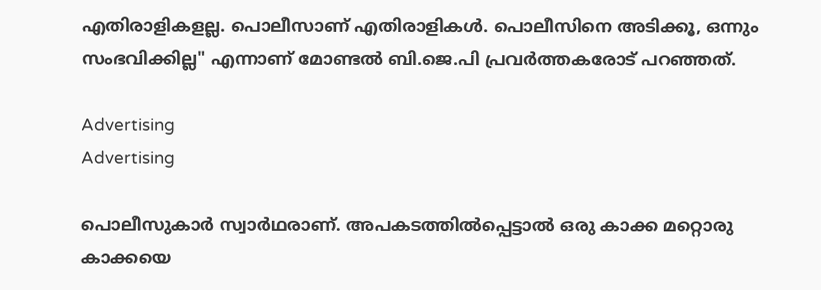എതിരാളികളല്ല. പൊലീസാണ് എതിരാളികള്‍. പൊലീസിനെ അടിക്കൂ, ഒന്നും സംഭവിക്കില്ല" എന്നാണ് മോണ്ടല്‍ ബി.ജെ.പി പ്രവര്‍ത്തകരോട് പറഞ്ഞത്.

Advertising
Advertising

പൊലീസുകാര്‍ സ്വാര്‍ഥരാണ്. അപകടത്തില്‍പ്പെട്ടാല്‍ ഒരു കാക്ക മറ്റൊരു കാക്കയെ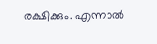രക്ഷിക്കും. എന്നാല്‍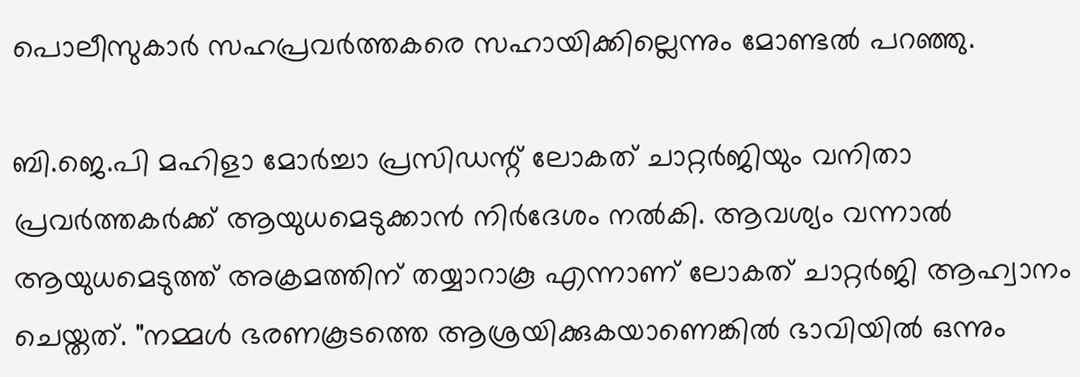പൊലീസുകാര്‍ സഹപ്രവര്‍ത്തകരെ സഹായിക്കില്ലെന്നും മോണ്ടല്‍ പറഞ്ഞു.

ബി.ജെ.പി മഹിളാ മോര്‍ച്ചാ പ്രസിഡന്റ് ലോകത് ചാറ്റര്‍ജിയും വനിതാ പ്രവര്‍ത്തകര്‍ക്ക് ആയുധമെടുക്കാന്‍ നിര്‍ദേശം നല്‍കി. ആവശ്യം വന്നാല്‍ ആയുധമെടുത്ത് അക്രമത്തിന് തയ്യാറാകൂ എന്നാണ് ലോകത് ചാറ്റര്‍ജി ആഹ്വാനം ചെയ്തത്. "നമ്മള്‍ ഭരണകൂടത്തെ ആശ്രയിക്കുകയാണെങ്കില്‍ ഭാവിയില്‍ ഒന്നും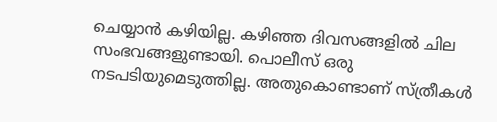ചെയ്യാന്‍ കഴിയില്ല. കഴിഞ്ഞ ദിവസങ്ങളില്‍ ചില സംഭവങ്ങളുണ്ടായി. പൊലീസ് ഒരു നടപടിയുമെടുത്തില്ല. അതുകൊണ്ടാണ് സ്ത്രീകള്‍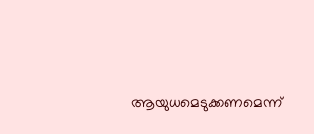ആയുധമെടുക്കണമെന്ന്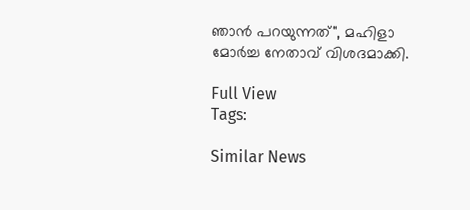ഞാന്‍ പറയുന്നത്", മഹിളാ മോര്‍ച്ച നേതാവ് വിശദമാക്കി.

Full View
Tags:

Similar News